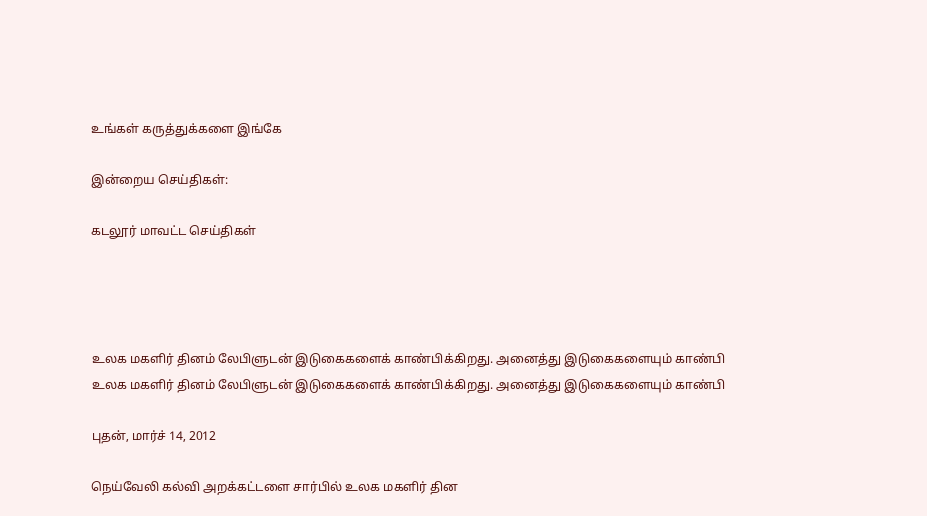உங்கள் கருத்துக்களை இங்கே

இன்றைய செய்திகள்:

கடலூர் மாவட்ட செய்திகள்




உலக மகளிர் தினம் லேபிளுடன் இடுகைகளைக் காண்பிக்கிறது. அனைத்து இடுகைகளையும் காண்பி
உலக மகளிர் தினம் லேபிளுடன் இடுகைகளைக் காண்பிக்கிறது. அனைத்து இடுகைகளையும் காண்பி

புதன், மார்ச் 14, 2012

நெய்வேலி கல்வி அறக்கட்டளை சார்பில் உலக மகளிர் தின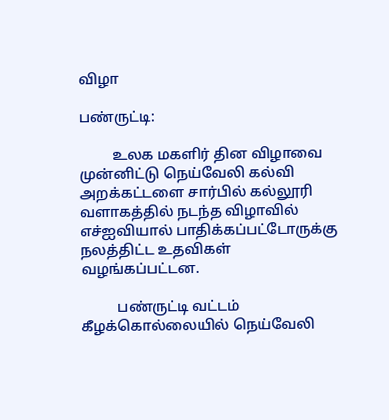விழா

பண்ருட்டி:

         உலக மகளிர் தின விழாவை முன்னிட்டு நெய்வேலி கல்வி அறக்கட்டளை சார்பில் கல்லூரி வளாகத்தில் நடந்த விழாவில் எச்ஐவியால் பாதிக்கப்பட்டோருக்கு நலத்திட்ட உதவிகள் வழங்கப்பட்டன.

          பண்ருட்டி வட்டம் கீழக்கொல்லையில் நெய்வேலி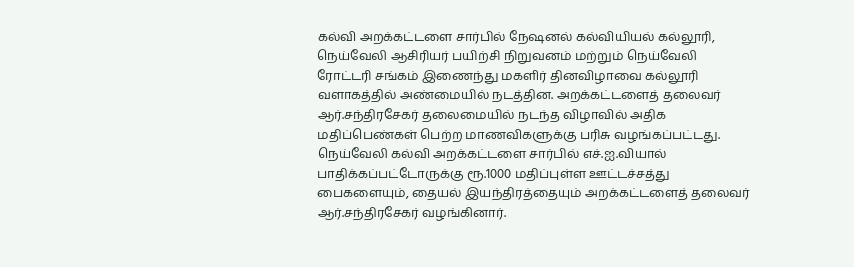கல்வி அறக்கட்டளை சார்பில் நேஷனல் கல்வியியல் கல்லூரி, நெய்வேலி ஆசிரியர் பயிற்சி நிறுவனம் மற்றும் நெய்வேலி ரோட்டரி சங்கம் இணைந்து மகளிர் தினவிழாவை கல்லூரி வளாகத்தில் அண்மையில் நடத்தின. அறக்கட்டளைத் தலைவர் ஆர்.சந்திரசேகர் தலைமையில் நடந்த விழாவில் அதிக மதிப்பெண்கள் பெற்ற மாணவிகளுக்கு பரிசு வழங்கப்பட்டது. நெய்வேலி கல்வி அறக்கட்டளை சார்பில் எச்.ஐ.வியால் பாதிக்கப்பட்டோருக்கு ரூ.1000 மதிப்புள்ள ஊட்டச்சத்து பைகளையும், தையல் இயந்திரத்தையும் அறக்கட்டளைத் தலைவர் ஆர்.சந்திரசேகர் வழங்கினார்.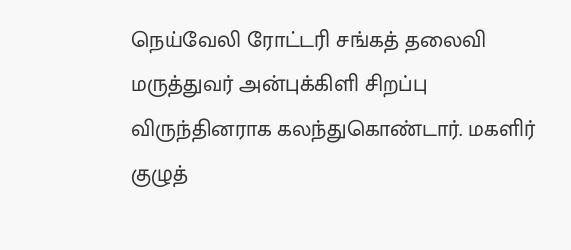நெய்வேலி ரோட்டரி சங்கத் தலைவி மருத்துவர் அன்புக்கிளி சிறப்பு விருந்தினராக கலந்துகொண்டார். மகளிர் குழுத்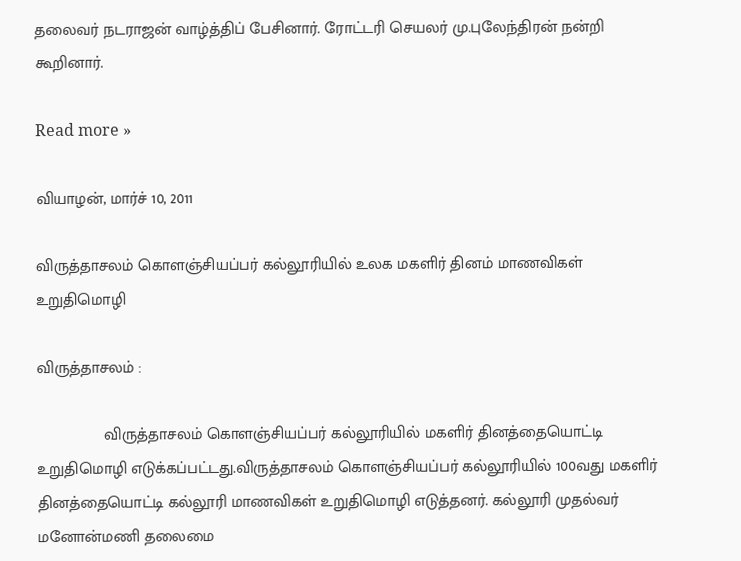தலைவர் நடராஜன் வாழ்த்திப் பேசினார். ரோட்டரி செயலர் மு.புலேந்திரன் நன்றி கூறினார்.

Read more »

வியாழன், மார்ச் 10, 2011

விருத்தாசலம் கொளஞ்சியப்பர் கல்லூரியில் உலக மகளிர் தினம் மாணவிகள் உறுதிமொழி

விருத்தாசலம் :

               விருத்தாசலம் கொளஞ்சியப்பர் கல்லூரியில் மகளிர் தினத்தையொட்டி உறுதிமொழி எடுக்கப்பட்டது.விருத்தாசலம் கொளஞ்சியப்பர் கல்லூரியில் 100வது மகளிர் தினத்தையொட்டி கல்லூரி மாணவிகள் உறுதிமொழி எடுத்தனர். கல்லூரி முதல்வர் மனோன்மணி தலைமை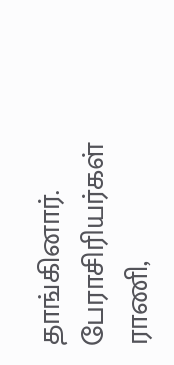தாங்கினார். பேராசிரியர்கள் ராணி,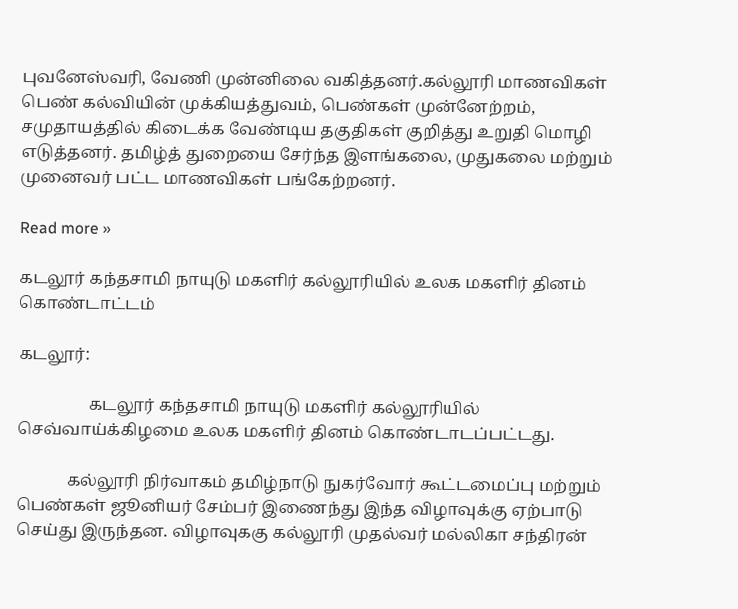புவனேஸ்வரி, வேணி முன்னிலை வகித்தனர்.கல்லூரி மாணவிகள் பெண் கல்வியின் முக்கியத்துவம், பெண்கள் முன்னேற்றம், சமுதாயத்தில் கிடைக்க வேண்டிய தகுதிகள் குறித்து உறுதி மொழி எடுத்தனர். தமிழ்த் துறையை சேர்ந்த இளங்கலை, முதுகலை மற்றும் முனைவர் பட்ட மாணவிகள் பங்கேற்றனர்.

Read more »

கடலூர் கந்தசாமி நாயுடு மகளிர் கல்லூரியில் உலக மகளிர் தினம் கொண்டாட்டம்

கடலூர்:

                 கடலூர் கந்தசாமி நாயுடு மகளிர் கல்லூரியில் செவ்வாய்க்கிழமை உலக மகளிர் தினம் கொண்டாடப்பட்டது.

            கல்லூரி நிர்வாகம் தமிழ்நாடு நுகர்வோர் கூட்டமைப்பு மற்றும் பெண்கள் ஜூனியர் சேம்பர் இணைந்து இந்த விழாவுக்கு ஏற்பாடு செய்து இருந்தன. விழாவுககு கல்லூரி முதல்வர் மல்லிகா சந்திரன்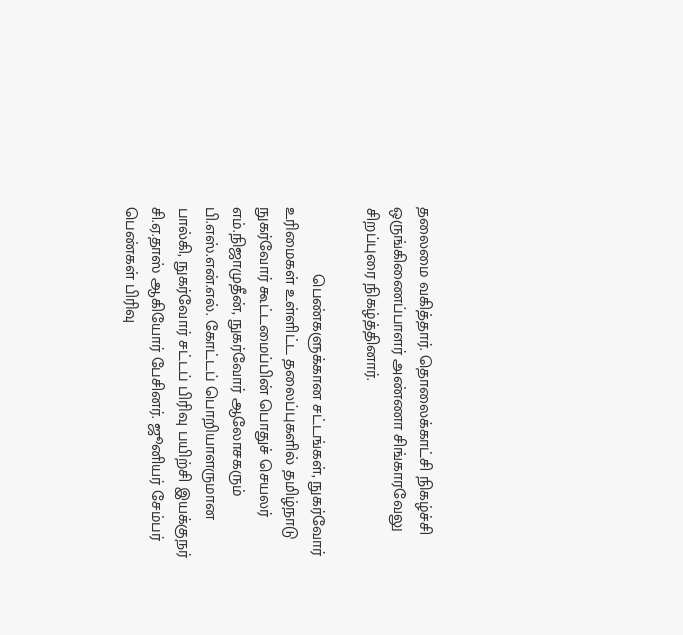தலைமை வகித்தார். தொலைக்காட்சி நிகழ்ச்சி ஒருங்கிணைப்பாளர் அண்ணா சிங்காரவேலு சிறப்புரை நிகழ்த்தினார்.

               பெண்களுக்கான சட்டங்கள், நுகர்வோர் உரிமைகள் உள்ளிட்ட தலைப்புகளில் தமிழ்நாடு நுகர்வோர் கூட்டமைப்பின் பொதுச் செயலர் எம்.நிஜாமுதீன், நுகர்வோர் ஆலோசகரும் பி.எஸ்.என்.எல். கோட்டப் பொறியாளருமான பால்கி, நுகர்வோர் சட்டப் பிரிவு பயிற்சி இயக்குநர் சி.ஏ.தாஸ் ஆகியோர் பேசினர். ஜூனியர் சேம்பர் பெண்கள் பிரிவு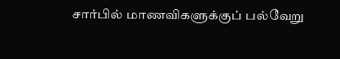சார்பில் மாணவிகளுக்குப் பல்வேறு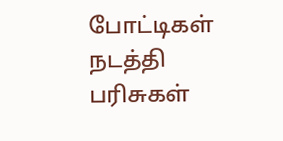போட்டிகள் நடத்தி பரிசுகள்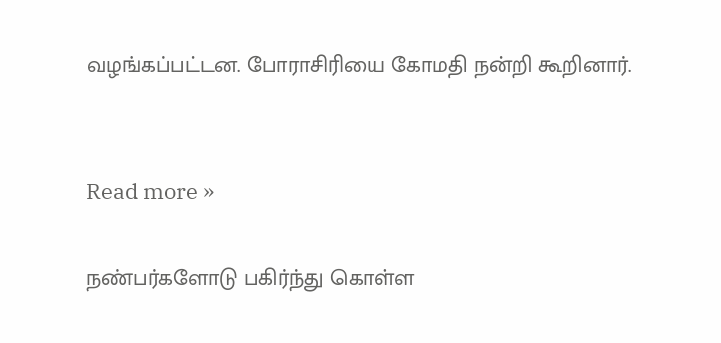வழங்கப்பட்டன. போராசிரியை கோமதி நன்றி கூறினார்.


Read more »

நண்பர்களோடு பகிர்ந்து கொள்ள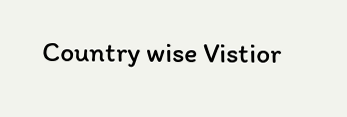Country wise Vistior